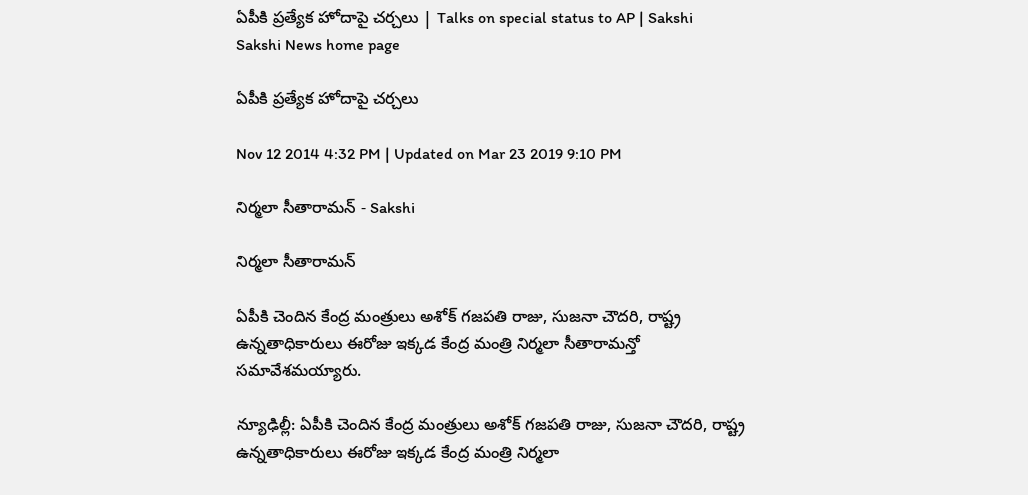ఏపీకి ప్రత్యేక హోదాపై చర్చలు | Talks on special status to AP | Sakshi
Sakshi News home page

ఏపీకి ప్రత్యేక హోదాపై చర్చలు

Nov 12 2014 4:32 PM | Updated on Mar 23 2019 9:10 PM

నిర్మలా సీతారామన్ - Sakshi

నిర్మలా సీతారామన్

ఏపీకి చెందిన కేంద్ర మంత్రులు అశోక్ గజపతి రాజు, సుజనా చౌదరి, రాష్ట్ర ఉన్నతాధికారులు ఈరోజు ఇక్కడ కేంద్ర మంత్రి నిర్మలా సీతారామన్తో సమావేశమయ్యారు.

న్యూఢిల్లీ: ఏపీకి చెందిన కేంద్ర మంత్రులు అశోక్ గజపతి రాజు, సుజనా చౌదరి, రాష్ట్ర ఉన్నతాధికారులు ఈరోజు ఇక్కడ కేంద్ర మంత్రి నిర్మలా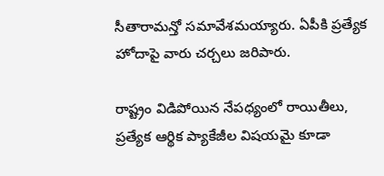సీతారామన్తో సమావేశమయ్యారు. ఏపీకి ప్రత్యేక హోదాపై వారు చర్చలు జరిపారు.

రాష్ట్రం విడిపోయిన నేపధ్యంలో రాయితీలు, ప్రత్యేక ఆర్థిక ప్యాకేజీల విషయమై కూడా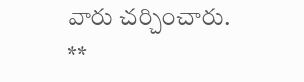వారు చర్చించారు.
**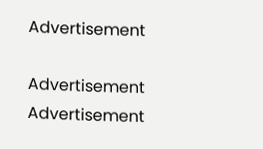Advertisement

Advertisement
Advertisement